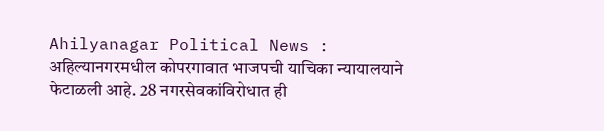Ahilyanagar Political News : अहिल्यानगरमधील कोपरगावात भाजपची याचिका न्यायालयाने फेटाळली आहे. 28 नगरसेवकांविरोधात ही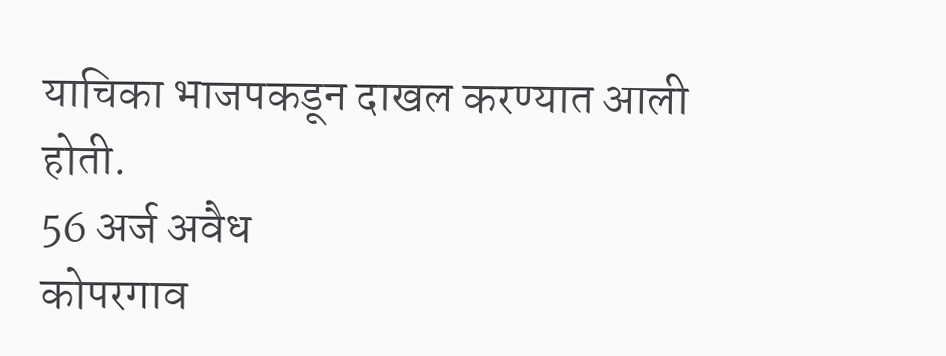याचिका भाजपकडून दाखल करण्यात आली होती.
56 अर्ज अवैध
कोपरगाव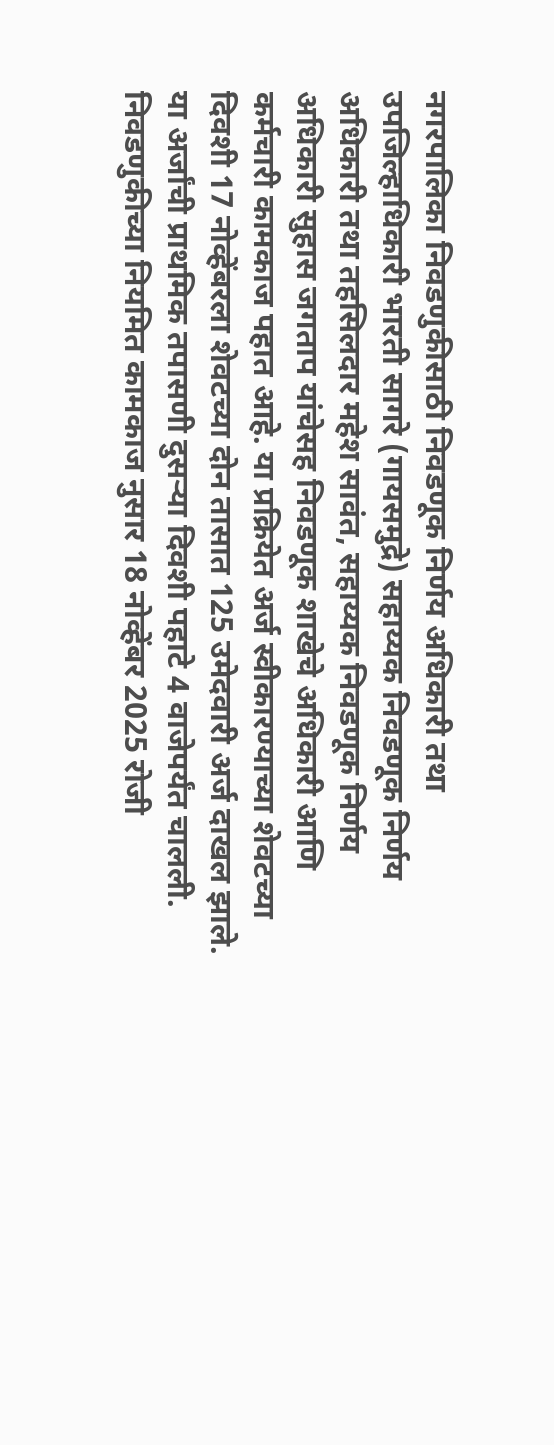नगरपालिका निवडणुकीसाठी निवडणूक निर्णय अधिकारी तथा उपजिल्हाधिकारी भारती सागरे (गायसमुद्रे) सहाय्यक निवडणूक निर्णय अधिकारी तथा तहसिलदार महेश सावंत, सहाय्यक निवडणूक निर्णय अधिकारी सुहास जगताप यांचेसह निवडणूक शाखेचे अधिकारी आणि कर्मचारी कामकाज पहात आहे. या प्रक्रियेत अर्ज स्वीकारण्याच्या शेवटच्या दिवशी 17 नोव्हेंबरला शेवटच्या दोन तासात 125 उमेदवारी अर्ज दाखल झाले. या अर्जांची प्राथमिक तपासणी दुसऱ्या दिवशी पहाटे 4 वाजेपर्यंत चालली. निवडणुकीच्या नियमित कामकाज नुसार 18 नोव्हेंबर 2025 रोजी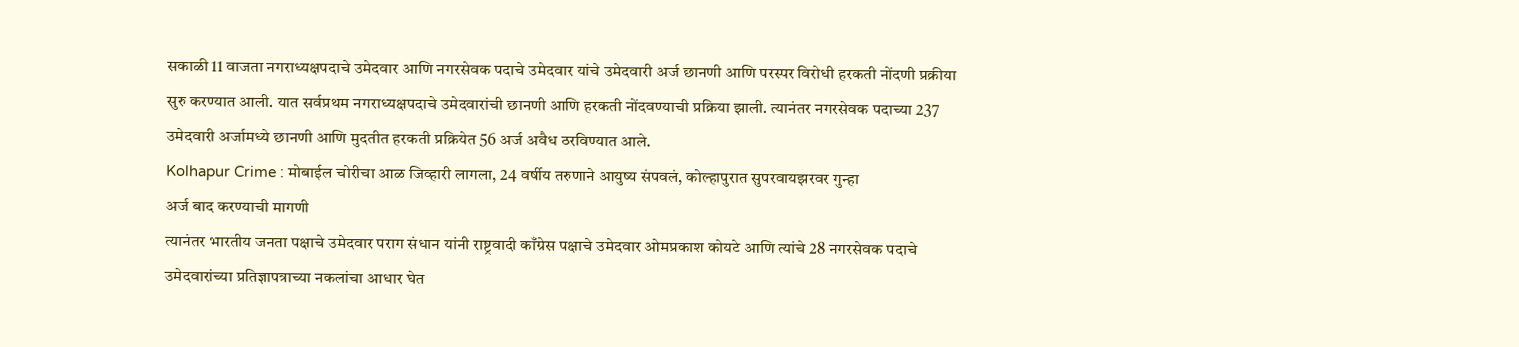सकाळी 11 वाजता नगराध्यक्षपदाचे उमेदवार आणि नगरसेवक पदाचे उमेदवार यांचे उमेदवारी अर्ज छानणी आणि परस्पर विरोधी हरकती नोंदणी प्रक्रीया सुरु करण्यात आली. यात सर्वप्रथम नगराध्यक्षपदाचे उमेदवारांची छानणी आणि हरकती नोंदवण्याची प्रक्रिया झाली. त्यानंतर नगरसेवक पदाच्या 237 उमेदवारी अर्जामध्ये छानणी आणि मुदतीत हरकती प्रक्रियेत 56 अर्ज अवैध ठरविण्यात आले.
Kolhapur Crime : मोबाईल चोरीचा आळ जिव्हारी लागला, 24 वर्षीय तरुणाने आयुष्य संपवलं, कोल्हापुरात सुपरवायझरवर गुन्हा
अर्ज बाद करण्याची मागणी
त्यानंतर भारतीय जनता पक्षाचे उमेदवार पराग संधान यांनी राष्ट्रवादी काँग्रेस पक्षाचे उमेदवार ओमप्रकाश कोयटे आणि त्यांचे 28 नगरसेवक पदाचे उमेदवारांच्या प्रतिज्ञापत्राच्या नकलांचा आधार घेत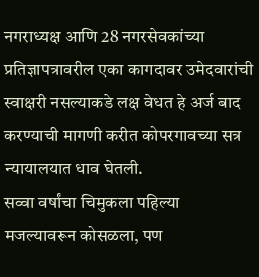नगराध्यक्ष आणि 28 नगरसेवकांच्या प्रतिज्ञापत्रावरील एका कागदावर उमेदवारांची स्वाक्षरी नसल्याकडे लक्ष वेधत हे अर्ज बाद करण्याची मागणी करीत कोपरगावच्या सत्र न्यायालयात धाव घेतली.
सव्वा वर्षांचा चिमुकला पहिल्या मजल्यावरून कोसळला, पण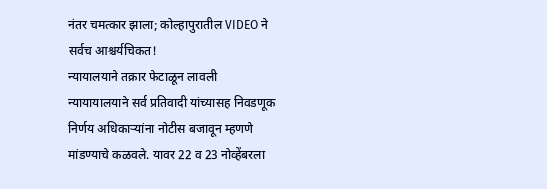नंतर चमत्कार झाला; कोल्हापुरातील VIDEO ने सर्वच आश्चर्यचिकत!
न्यायालयाने तक्रार फेटाळून लावली
न्यायायालयाने सर्व प्रतिवादी यांच्यासह निवडणूक निर्णय अधिकाऱ्यांना नोटीस बजावून म्हणणे मांडण्याचे कळवले. यावर 22 व 23 नोव्हेंबरला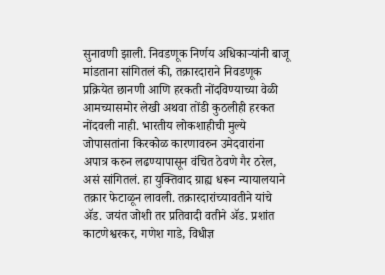सुनावणी झाली. निवडणूक निर्णय अधिकाऱ्यांनी बाजू मांडताना सांगितलं की, तक्रारदाराने निवडणूक प्रक्रियेत छानणी आणि हरकती नोंदविण्याच्या वेळी आमच्यासमोर लेखी अथवा तोंडी कुठलीही हरकत नोंदवली नाही. भारतीय लोकशाहीची मुल्ये जोपासतांना किरकोळ कारणावरुन उमेदवारांना अपात्र करुन लढण्यापासून वंचित ठेवणे गैर ठरेल, असं सांगितलं. हा युक्तिवाद ग्राह्य धरून न्यायालयाने तक्रार फेटाळून लावली. तक्रारदारांच्यावतीने यांचे ॲड. जयंत जोशी तर प्रतिवादी वतीने ॲड. प्रशांत काटणेश्वरकर, गणेश गाडे, विधीज्ञ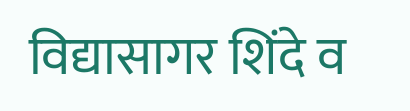विद्यासागर शिंदे व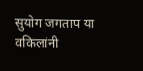सुयोग जगताप या वकिलांनी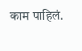काम पाहिलं.